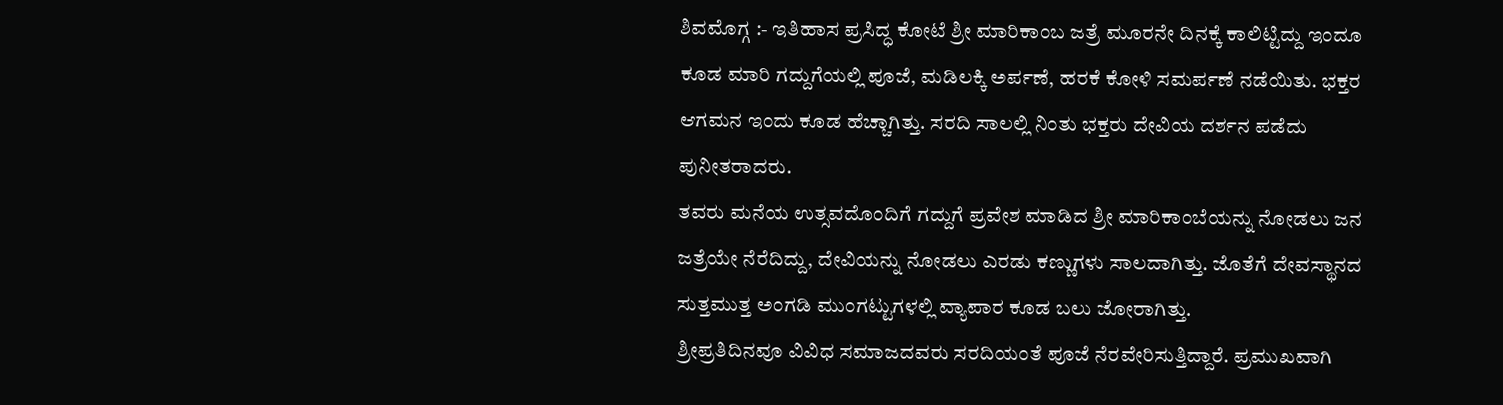ಶಿವಮೊಗ್ಗ :- ಇತಿಹಾಸ ಪ್ರಸಿದ್ಧ ಕೋಟೆ ಶ್ರೀ ಮಾರಿಕಾಂಬ ಜತ್ರೆ ಮೂರನೇ ದಿನಕ್ಕೆ ಕಾಲಿಟ್ಟಿದ್ದು ಇಂದೂ ಕೂಡ ಮಾರಿ ಗದ್ದುಗೆಯಲ್ಲಿ ಪೂಜೆ, ಮಡಿಲಕ್ಕಿ ಅರ್ಪಣೆ, ಹರಕೆ ಕೋಳಿ ಸಮರ್ಪಣೆ ನಡೆಯಿತು. ಭಕ್ತರ ಆಗಮನ ಇಂದು ಕೂಡ ಹೆಚ್ಚಾಗಿತ್ತು. ಸರದಿ ಸಾಲಲ್ಲಿ ನಿಂತು ಭಕ್ತರು ದೇವಿಯ ದರ್ಶನ ಪಡೆದು ಪುನೀತರಾದರು.
ತವರು ಮನೆಯ ಉತ್ಸವದೊಂದಿಗೆ ಗದ್ದುಗೆ ಪ್ರವೇಶ ಮಾಡಿದ ಶ್ರೀ ಮಾರಿಕಾಂಬೆಯನ್ನು ನೋಡಲು ಜನ ಜತ್ರೆಯೇ ನೆರೆದಿದ್ದು, ದೇವಿಯನ್ನು ನೋಡಲು ಎರಡು ಕಣ್ಣುಗಳು ಸಾಲದಾಗಿತ್ತು. ಜೊತೆಗೆ ದೇವಸ್ಥಾನದ ಸುತ್ತಮುತ್ತ ಅಂಗಡಿ ಮುಂಗಟ್ಟುಗಳಲ್ಲಿ ವ್ಯಾಪಾರ ಕೂಡ ಬಲು ಜೋರಾಗಿತ್ತು.
ಶ್ರೀಪ್ರತಿದಿನವೂ ವಿವಿಧ ಸಮಾಜದವರು ಸರದಿಯಂತೆ ಪೂಜೆ ನೆರವೇರಿಸುತ್ತಿದ್ದಾರೆ. ಪ್ರಮುಖವಾಗಿ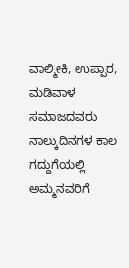ವಾಲ್ಮೀಕಿ, ಉಪ್ಪಾರ, ಮಡಿವಾಳ ಸಮಾಜದವರು ನಾಲ್ಕುದಿನಗಳ ಕಾಲ ಗದ್ದುಗೆಯಲ್ಲಿ ಅಮ್ಮನವರಿಗೆ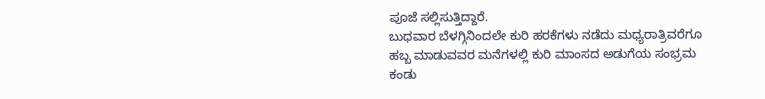ಪೂಜೆ ಸಲ್ಲಿಸುತ್ತಿದ್ದಾರೆ.
ಬುಧವಾರ ಬೆಳಗ್ಗಿನಿಂದಲೇ ಕುರಿ ಹರಕೆಗಳು ನಡೆದು ಮಧ್ಯರಾತ್ರಿವರೆಗೂ ಹಬ್ಬ ಮಾಡುವವರ ಮನೆಗಳಲ್ಲಿ ಕುರಿ ಮಾಂಸದ ಅಡುಗೆಯ ಸಂಭ್ರಮ ಕಂಡು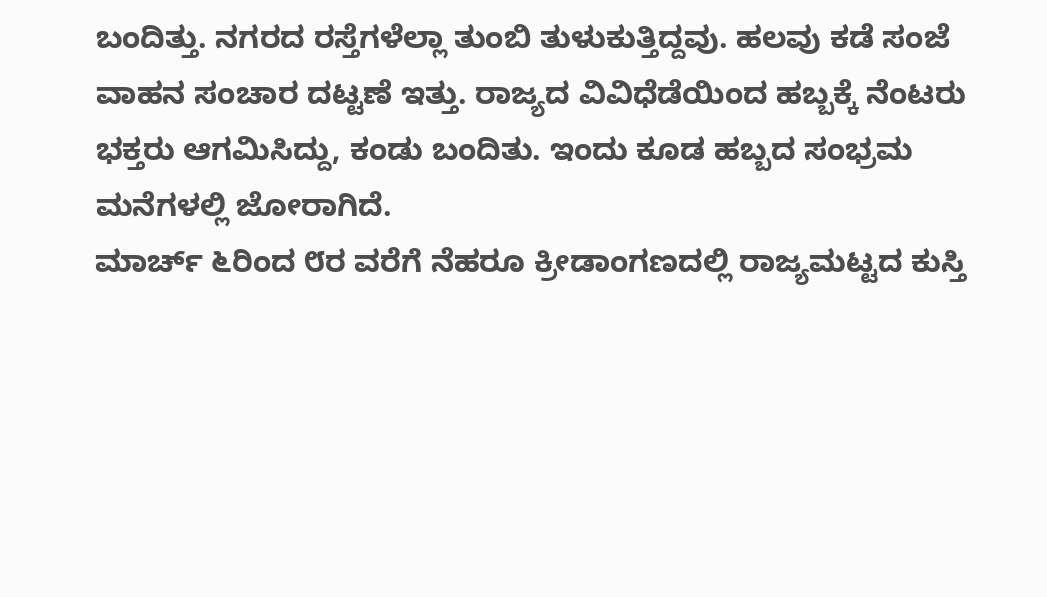ಬಂದಿತ್ತು. ನಗರದ ರಸ್ತೆಗಳೆಲ್ಲಾ ತುಂಬಿ ತುಳುಕುತ್ತಿದ್ದವು. ಹಲವು ಕಡೆ ಸಂಜೆ ವಾಹನ ಸಂಚಾರ ದಟ್ಟಣೆ ಇತ್ತು. ರಾಜ್ಯದ ವಿವಿಧೆಡೆಯಿಂದ ಹಬ್ಬಕ್ಕೆ ನೆಂಟರು ಭಕ್ತರು ಆಗಮಿಸಿದ್ದು, ಕಂಡು ಬಂದಿತು. ಇಂದು ಕೂಡ ಹಬ್ಬದ ಸಂಭ್ರಮ ಮನೆಗಳಲ್ಲಿ ಜೋರಾಗಿದೆ.
ಮಾರ್ಚ್ ೬ರಿಂದ ೮ರ ವರೆಗೆ ನೆಹರೂ ಕ್ರೀಡಾಂಗಣದಲ್ಲಿ ರಾಜ್ಯಮಟ್ಟದ ಕುಸ್ತಿ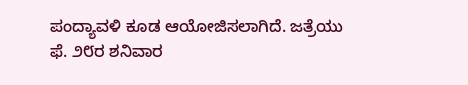ಪಂದ್ಯಾವಳಿ ಕೂಡ ಆಯೋಜಿಸಲಾಗಿದೆ. ಜತ್ರೆಯು ಫೆ. ೨೮ರ ಶನಿವಾರ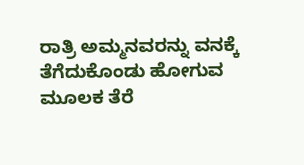ರಾತ್ರಿ ಅಮ್ಮನವರನ್ನು ವನಕ್ಕೆ ತೆಗೆದುಕೊಂಡು ಹೋಗುವ ಮೂಲಕ ತೆರೆ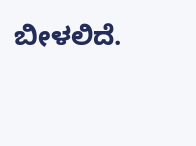ಬೀಳಲಿದೆ.